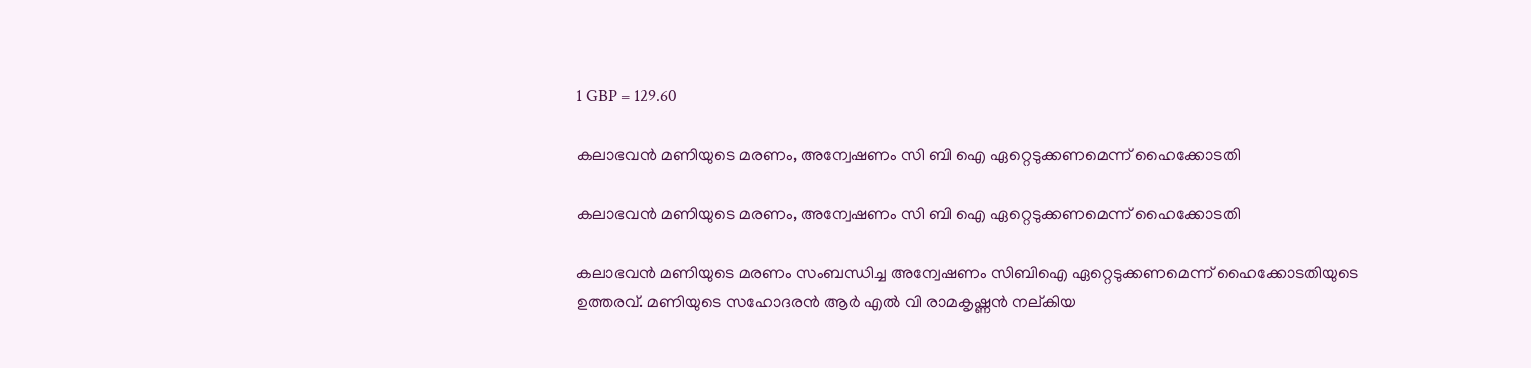1 GBP = 129.60

കലാഭവന്‍ മണിയുടെ മരണം, അന്വേഷണം സി ബി ഐ ഏറ്റെടുക്കണമെന്ന് ഹൈക്കോടതി

കലാഭവന്‍ മണിയുടെ മരണം, അന്വേഷണം സി ബി ഐ ഏറ്റെടുക്കണമെന്ന് ഹൈക്കോടതി

കലാഭവന്‍ മണിയുടെ മരണം സംബന്ധിച്ച അന്വേഷണം സിബിഐ ഏറ്റെടുക്കണമെന്ന് ഹൈക്കോടതിയുടെ ഉത്തരവ്. മണിയുടെ സഹോദരന്‍ ആര്‍ എല്‍ വി രാമകൃഷ്ണന്‍ നല്കിയ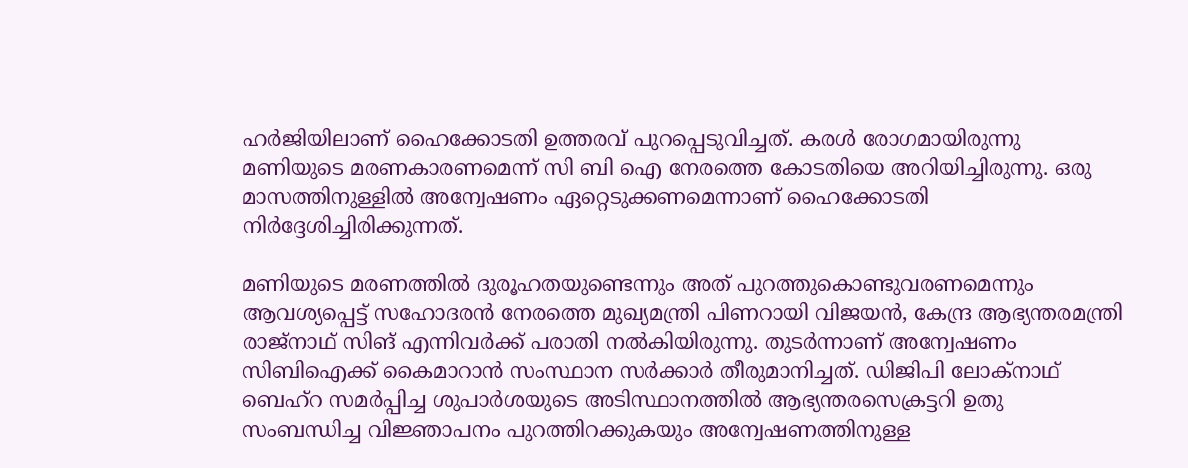ഹര്‍ജിയിലാണ് ഹൈക്കോടതി ഉത്തരവ് പുറപ്പെടുവിച്ചത്. കരള്‍ രോഗമായിരുന്നു മണിയുടെ മരണകാരണമെന്ന് സി ബി ഐ നേരത്തെ കോടതിയെ അറിയിച്ചിരുന്നു. ഒരു മാസത്തിനുള്ളില്‍ അന്വേഷണം ഏറ്റെടുക്കണമെന്നാണ് ഹൈക്കോടതി നിര്‍ദ്ദേശിച്ചിരിക്കുന്നത്.

മണിയുടെ മരണത്തില്‍ ദുരൂഹതയുണ്ടെന്നും അത് പുറത്തുകൊണ്ടുവരണമെന്നും ആവശ്യപ്പെട്ട് സഹോദരന്‍ നേരത്തെ മുഖ്യമന്ത്രി പിണറായി വിജയന്‍, കേന്ദ്ര ആഭ്യന്തരമന്ത്രി രാജ്‌നാഥ് സിങ് എന്നിവര്‍ക്ക് പരാതി നല്‍കിയിരുന്നു. തുടര്‍ന്നാണ് അന്വേഷണം സിബിഐക്ക് കൈമാറാന്‍ സംസ്ഥാന സര്‍ക്കാര്‍ തീരുമാനിച്ചത്. ഡിജിപി ലോക്‌നാഥ് ബെഹ്‌റ സമര്‍പ്പിച്ച ശുപാര്‍ശയുടെ അടിസ്ഥാനത്തില്‍ ആഭ്യന്തരസെക്രട്ടറി ഉതു സംബന്ധിച്ച വിജ്ഞാപനം പുറത്തിറക്കുകയും അന്വേഷണത്തിനുള്ള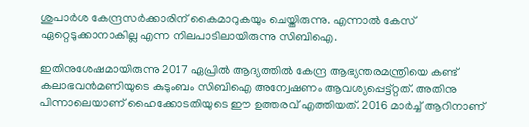ശുപാര്‍ശ കേന്ദ്രസര്‍ക്കാരിന് കൈമാറുകയും ചെയ്തിരുന്നു. എന്നാല്‍ കേസ് ഏറ്റെടുക്കാനാകില്ല എന്ന നിലപാടിലായിരുന്നു സിബിഐ.

ഇതിനുശേഷമായിരുന്നു 2017 ഏപ്രില്‍ ആദ്യത്തില്‍ കേന്ദ്ര ആഭ്യന്തരമന്ത്രിയെ കണ്ട് കലാഭവന്‍മണിയുടെ കുടുംബം സിബിഐ അന്വേഷണം ആവശ്യപ്പെട്ട്റ്റത്. അതിനു പിന്നാലെയാണ് ഹൈക്കോടതിയുടെ ഈ ഉത്തരവ് എത്തിയത്. 2016 മാര്‍ച്ച് ആറിനാണ്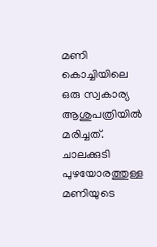മണി കൊച്ചിയിലെ ഒരു സ്വകാര്യ ആശുപത്രിയില്‍ മരിച്ചത്. ചാലക്കുടി പുഴയോരത്തുള്ള മണിയുടെ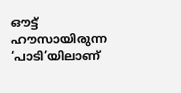ഔട്ട് ഹൗസായിരുന്ന ‘പാടി’യിലാണ്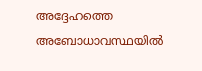അദ്ദേഹത്തെ അബോധാവസ്ഥയില്‍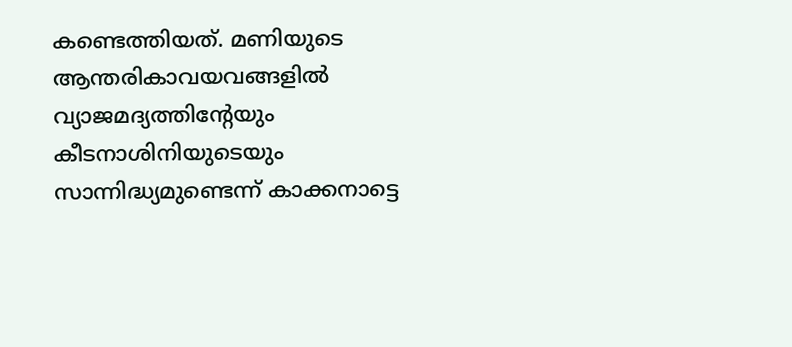കണ്ടെത്തിയത്. മണിയുടെ ആന്തരികാവയവങ്ങളില്‍ വ്യാജമദ്യത്തിന്റേയും കീടനാശിനിയുടെയും സാന്നിദ്ധ്യമുണ്ടെന്ന് കാക്കനാട്ടെ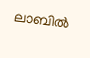ലാബില്‍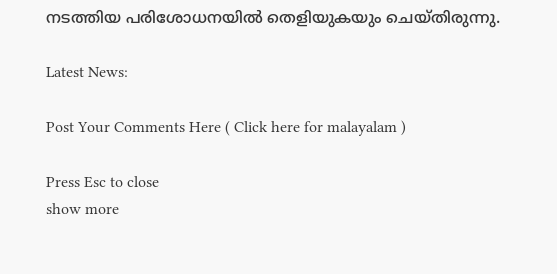നടത്തിയ പരിശോധനയില്‍ തെളിയുകയും ചെയ്തിരുന്നു.

Latest News:

Post Your Comments Here ( Click here for malayalam )

Press Esc to close
show more